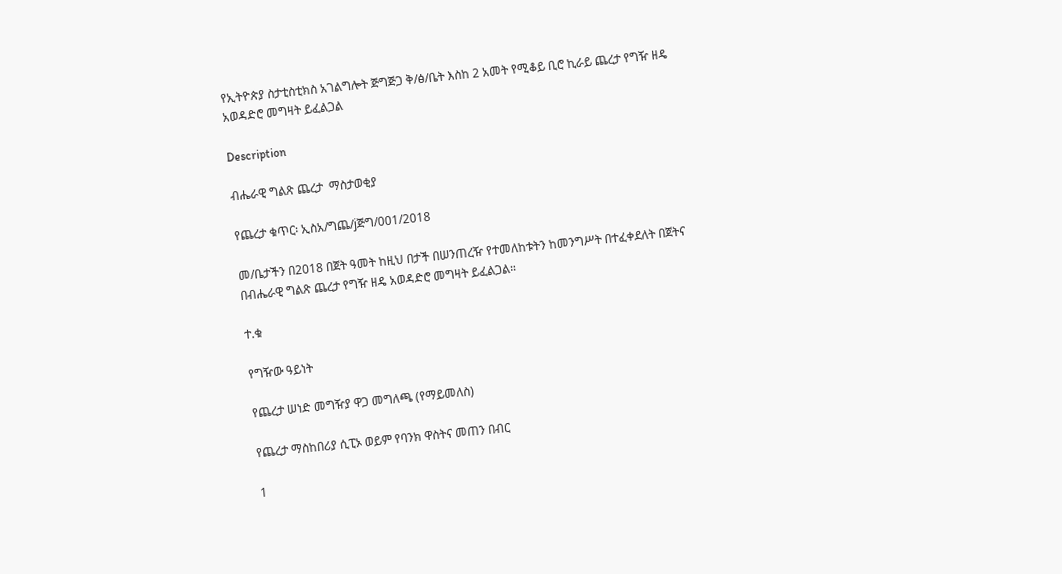የኢትዮጵያ ስታቲስቲክስ አገልግሎት ጅግጅጋ ቅ/ፅ/ቤት እስከ 2 አመት የሚቆይ ቢሮ ኪራይ ጨረታ የግዥ ዘዴ አወዳድሮ መግዛት ይፈልጋል

Description

ብሔራዊ ግልጽ ጨረታ  ማስታወቂያ

የጨረታ ቁጥር፡ ኢስአ/ግጨ/jጅግ/001/2018

መ/ቤታችን በ2018 በጀት ዓመት ከዚህ በታች በሠንጠረዥ የተመለከቱትን ከመንግሥት በተፈቀደለት በጀትና በብሔራዊ ግልጽ ጨረታ የግዥ ዘዴ አወዳድሮ መግዛት ይፈልጋል።

ተ.ቁ

የግዥው ዓይነት

የጨረታ ሠነድ መግዥያ ዋጋ መግለጫ (የማይመለስ)

የጨረታ ማስከበሪያ ሲፒኦ ወይም የባንክ ዋስትና መጠን በብር

1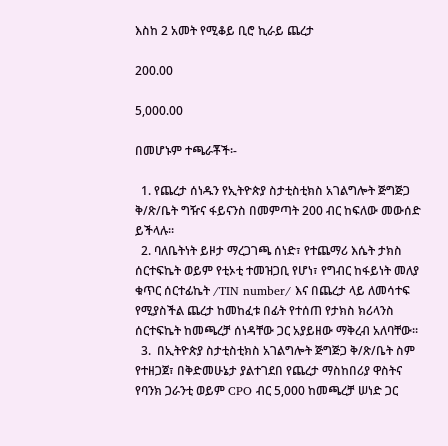እስከ 2 አመት የሚቆይ ቢሮ ኪራይ ጨረታ

200.00

5,000.00

በመሆኑም ተጫራቾች፡-

  1. የጨረታ ሰነዱን የኢትዮጵያ ስታቲስቲክስ አገልግሎት ጅግጅጋ ቅ/ጽ/ቤት ግዥና ፋይናንስ በመምጣት 200 ብር ከፍለው መውሰድ ይችላሉ።
  2. ባለቤትነት ይዞታ ማረጋገጫ ሰነድ፣ የተጨማሪ እሴት ታክስ ሰርተፍኬት ወይም የቲኦቲ ተመዝጋቢ የሆነ፣ የግብር ከፋይነት መለያ ቁጥር ሰርተፊኬት /TIN number/ እና በጨረታ ላይ ለመሳተፍ የሚያስችል ጨረታ ከመከፈቱ በፊት የተሰጠ የታክስ ክሪላንስ ሰርተፍኬት ከመጫረቻ ሰነዳቸው ጋር አያይዘው ማቅረብ አለባቸው።
  3.  በኢትዮጵያ ስታቲስቲክስ አገልግሎት ጅግጅጋ ቅ/ጽ/ቤት ስም የተዘጋጀ፣ በቅድመሁኔታ ያልተገደበ የጨረታ ማስከበሪያ ዋስትና የባንክ ጋራንቲ ወይም CPO ብር 5,000 ከመጫረቻ ሠነድ ጋር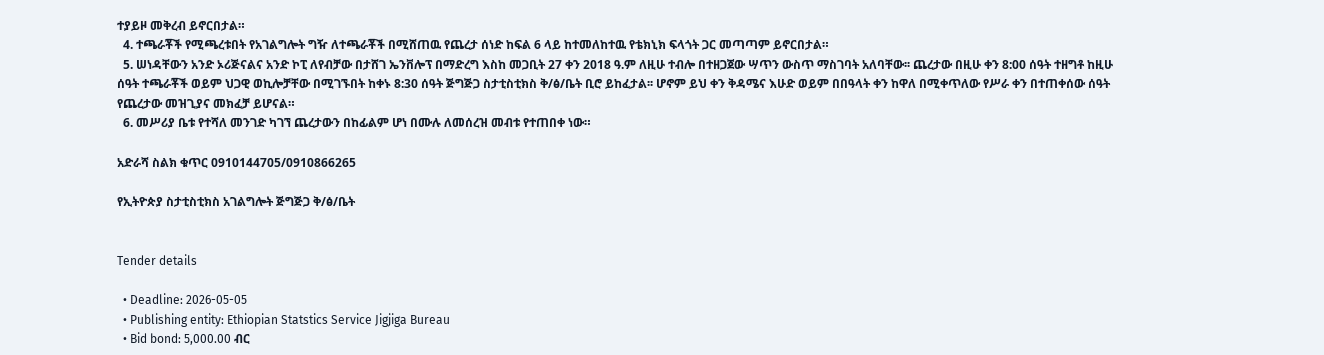ተያይዞ መቅረብ ይኖርበታል።
  4. ተጫራቾች የሚጫረቱበት የአገልግሎት ግዥ ለተጫራቾች በሚሸጠዉ የጨረታ ሰነድ ከፍል 6 ላይ ከተመለከተዉ የቴክኒክ ፍላጎት ጋር መጣጣም ይኖርበታል።
  5. ሠነዳቸውን አንድ ኦሪጅናልና አንድ ኮፒ ለየብቻው በታሸገ ኤንቨሎፕ በማድረግ እስከ መጋቢት 27 ቀን 2018 ዓ.ም ለዚሁ ተብሎ በተዘጋጀው ሣጥን ውስጥ ማስገባት አለባቸው፡፡ ጨረታው በዚሁ ቀን 8:00 ሰዓት ተዘግቶ ከዚሁ ሰዓት ተጫራቾች ወይም ህጋዊ ወኪሎቻቸው በሚገኙበት ከቀኑ 8:30 ሰዓት ጅግጅጋ ስታቲስቲክስ ቅ/ፅ/ቤት ቢሮ ይከፈታል፡፡ ሆኖም ይህ ቀን ቅዳሜና እሁድ ወይም በበዓላት ቀን ከዋለ በሚቀጥለው የሥራ ቀን በተጠቀሰው ሰዓት የጨረታው መዝጊያና መክፈቻ ይሆናል።
  6. መሥሪያ ቤቱ የተሻለ መንገድ ካገኘ ጨረታውን በከፊልም ሆነ በሙሉ ለመሰረዝ መብቱ የተጠበቀ ነው።

አድራሻ ስልክ ቁጥር 0910144705/0910866265

የኢትዮጵያ ስታቲስቲክስ አገልግሎት ጅግጅጋ ቅ/ፅ/ቤት


Tender details

  • Deadline: 2026-05-05
  • Publishing entity: Ethiopian Statstics Service Jigjiga Bureau
  • Bid bond: 5,000.00 ብር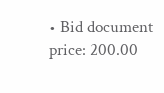• Bid document price: 200.00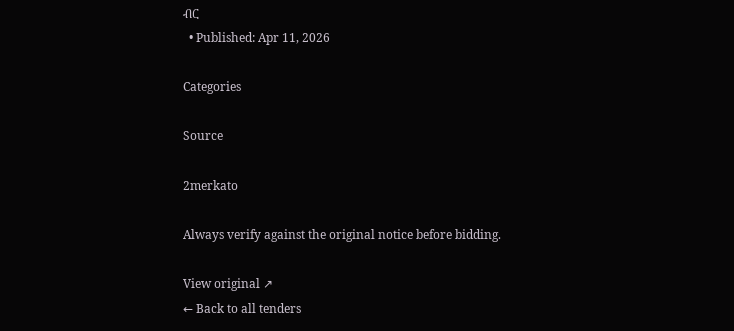ብር
  • Published: Apr 11, 2026

Categories

Source

2merkato

Always verify against the original notice before bidding.

View original ↗
← Back to all tenders